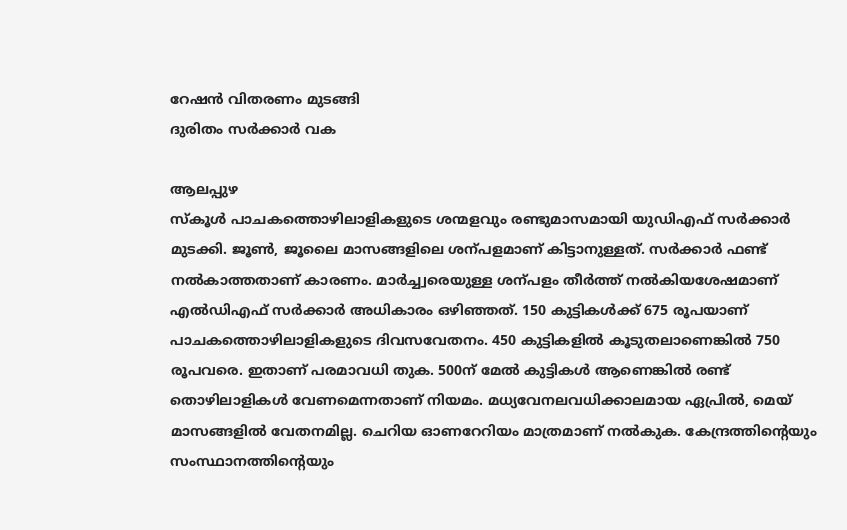റേഷൻ വിതരണം മുടങ്ങി
ദുരിതം സർക്കാർ വക

ആലപ്പുഴ
സ്കൂൾ പാചകത്തൊഴിലാളികളുടെ ശന്മളവും രണ്ടുമാസമായി യുഡിഎഫ് സർക്കാർ മുടക്കി. ജൂൺ, ജൂലൈ മാസങ്ങളിലെ ശന്പളമാണ് കിട്ടാനുള്ളത്. സർക്കാർ ഫണ്ട് നൽകാത്തതാണ് കാരണം. മാർച്ച്വരെയുള്ള ശന്പളം തീർത്ത് നൽകിയശേഷമാണ് എൽഡിഎഫ് സർക്കാർ അധികാരം ഒഴിഞ്ഞത്. 150 കുട്ടികൾക്ക് 675 രൂപയാണ് പാചകത്തൊഴിലാളികളുടെ ദിവസവേതനം. 450 കുട്ടികളിൽ കൂടുതലാണെങ്കിൽ 750 രൂപവരെ. ഇതാണ് പരമാവധി തുക. 500ന് മേൽ കുട്ടികൾ ആണെങ്കിൽ രണ്ട് തൊഴിലാളികൾ വേണമെന്നതാണ് നിയമം. മധ്യവേനലവധിക്കാലമായ ഏപ്രിൽ, മെയ് മാസങ്ങളിൽ വേതനമില്ല. ചെറിയ ഓണറേറിയം മാത്രമാണ് നൽകുക. കേന്ദ്രത്തിന്റെയും സംസ്ഥാനത്തിന്റെയും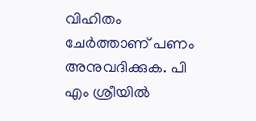വിഹിതം ചേർത്താണ് പണം അനുവദിക്കുക. പി എം ശ്രീയിൽ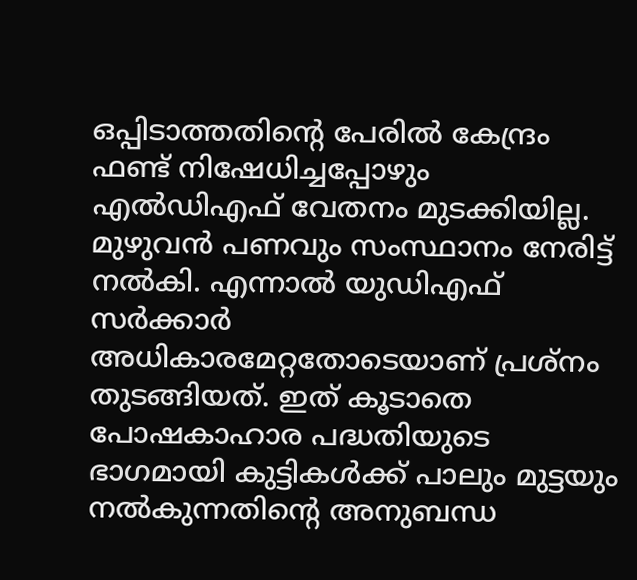ഒപ്പിടാത്തതിന്റെ പേരിൽ കേന്ദ്രം ഫണ്ട് നിഷേധിച്ചപ്പോഴും എൽഡിഎഫ് വേതനം മുടക്കിയില്ല. മുഴുവൻ പണവും സംസ്ഥാനം നേരിട്ട് നൽകി. എന്നാൽ യുഡിഎഫ് സർക്കാർ അധികാരമേറ്റതോടെയാണ് പ്രശ്നം തുടങ്ങിയത്. ഇത് കൂടാതെ പോഷകാഹാര പദ്ധതിയുടെ ഭാഗമായി കുട്ടികൾക്ക് പാലും മുട്ടയും നൽകുന്നതിന്റെ അനുബന്ധ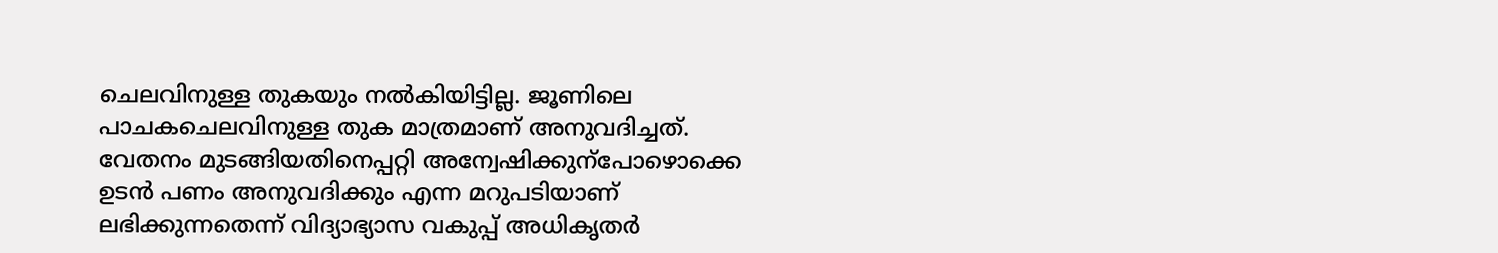ചെലവിനുള്ള തുകയും നൽകിയിട്ടില്ല. ജൂണിലെ പാചകചെലവിനുള്ള തുക മാത്രമാണ് അനുവദിച്ചത്. വേതനം മുടങ്ങിയതിനെപ്പറ്റി അന്വേഷിക്കുന്പോഴൊക്കെ ഉടൻ പണം അനുവദിക്കും എന്ന മറുപടിയാണ് ലഭിക്കുന്നതെന്ന് വിദ്യാഭ്യാസ വകുപ്പ് അധികൃതർ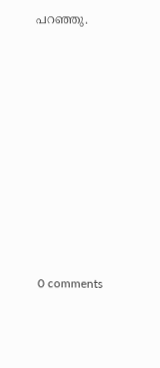പറഞ്ഞു.










0 comments